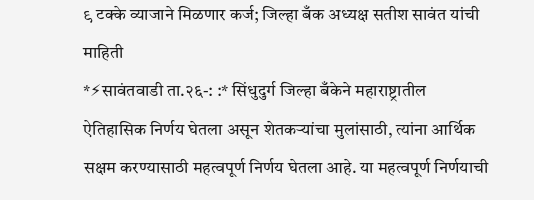९ टक्के व्याजाने मिळणार कर्ज; जिल्हा बँक अध्यक्ष सतीश सावंत यांची माहिती
*⚡सावंतवाडी ता.२६-: :* सिंधुदुर्ग जिल्हा बँकेने महाराष्ट्रातील ऐतिहासिक निर्णय घेतला असून शेतकऱ्यांचा मुलांसाठी, त्यांना आर्थिक सक्षम करण्यासाठी महत्वपूर्ण निर्णय घेतला आहे. या महत्वपूर्ण निर्णयाची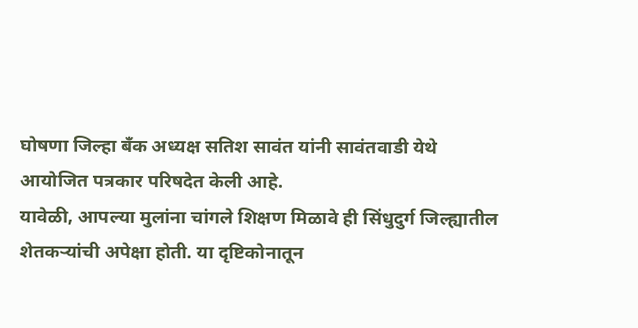घोषणा जिल्हा बँक अध्यक्ष सतिश सावंत यांनी सावंतवाडी येथे आयोजित पत्रकार परिषदेत केली आहे.
यावेळी, आपल्या मुलांना चांगले शिक्षण मिळावे ही सिंधुदुर्ग जिल्ह्यातील शेतकऱ्यांची अपेक्षा होती. या दृष्टिकोनातून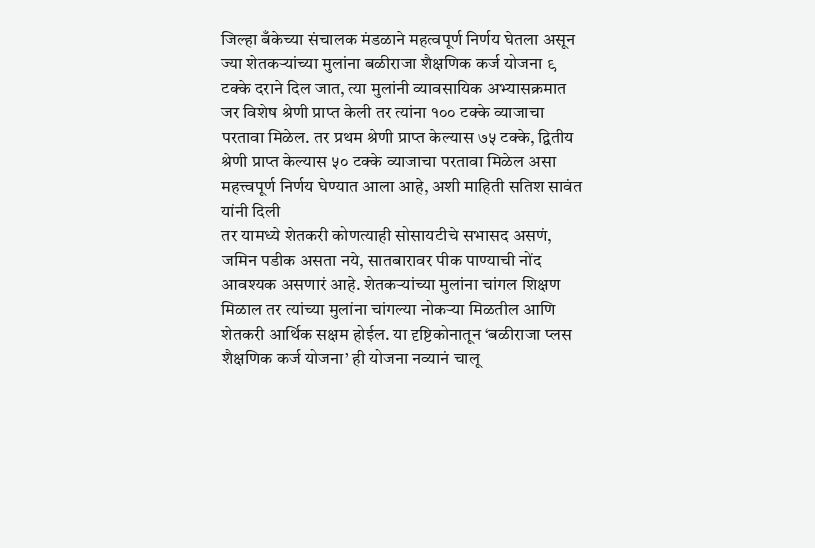जिल्हा बँकेच्या संचालक मंडळाने महत्वपूर्ण निर्णय घेतला असून ज्या शेतकऱ्यांच्या मुलांना बळीराजा शैक्षणिक कर्ज योजना ९ टक्के दराने दिल जात, त्या मुलांनी व्यावसायिक अभ्यासक्रमात जर विशेष श्रेणी प्राप्त केली तर त्यांना १०० टक्के व्याजाचा परतावा मिळेल. तर प्रथम श्रेणी प्राप्त केल्यास ७५ टक्के, द्वितीय श्रेणी प्राप्त केल्यास ५० टक्के व्याजाचा परतावा मिळेल असा महत्त्वपूर्ण निर्णय घेण्यात आला आहे, अशी माहिती सतिश सावंत यांनी दिली
तर यामध्ये शेतकरी कोणत्याही सोसायटीचे सभासद असणं, जमिन पडीक असता नये, सातबारावर पीक पाण्याची नोंद आवश्यक असणारं आहे. शेतकऱ्यांच्या मुलांना चांगल शिक्षण मिळाल तर त्यांच्या मुलांना चांगल्या नोकऱ्या मिळतील आणि शेतकरी आर्थिक सक्षम होईल. या दृष्टिकोनातून ‘बळीराजा प्लस शैक्षणिक कर्ज योजना’ ही योजना नव्यानं चालू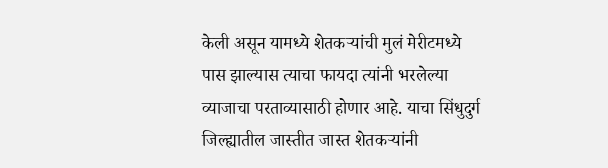केली असून यामध्ये शेतकऱ्यांची मुलं मेरीटमध्ये पास झाल्यास त्याचा फायदा त्यांनी भरलेल्या व्याजाचा परताव्यासाठी होणार आहे. याचा सिंधुदुर्ग जिल्ह्यातील जास्तीत जास्त शेतकऱ्यांनी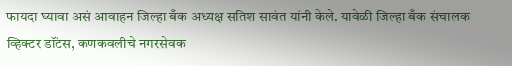फायदा घ्यावा असं आवाहन जिल्हा बँक अध्यक्ष सतिश सावंत यांनी केले. यावेळी जिल्हा बँक संचालक व्हिक्टर डॉंटस, कणकवलीचे नगरसेवक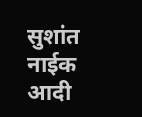सुशांत नाईक आदी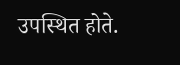उपस्थित होते.